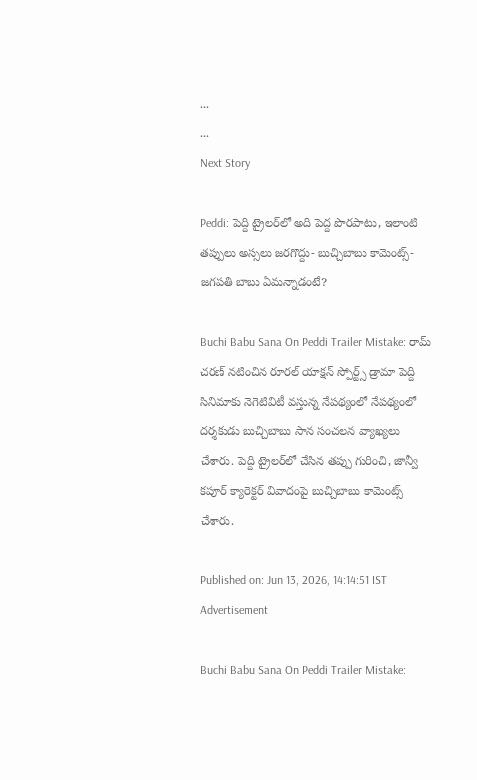...
...
Next Story

Peddi: పెద్ది ట్రైలర్‌లో అది పెద్ద పొరపాటు, ఇలాంటి తప్పులు అస్సలు జరగొద్దు- బుచ్చిబాబు కామెంట్స్- జగపతి బాబు ఏమన్నాడంటే?

Buchi Babu Sana On Peddi Trailer Mistake: రామ్ చరణ్ నటించిన రూరల్ యాక్షన్ స్పోర్ట్స్ డ్రామా పెద్ది సినిమాకు నెగెటివిటీ వస్తున్న నేపథ్యంలో నేపథ్యంలో దర్శకుడు బుచ్చిబాబు సాన సంచలన వ్యాఖ్యలు చేశారు. పెద్ది ట్రైలర్‌లో చేసిన తప్పు గురించి, జాన్వీ కపూర్ క్యారెక్టర్ వివాదంపై బుచ్చిబాబు కామెంట్స్ చేశారు.

Published on: Jun 13, 2026, 14:14:51 IST
Advertisement

Buchi Babu Sana On Peddi Trailer Mistake: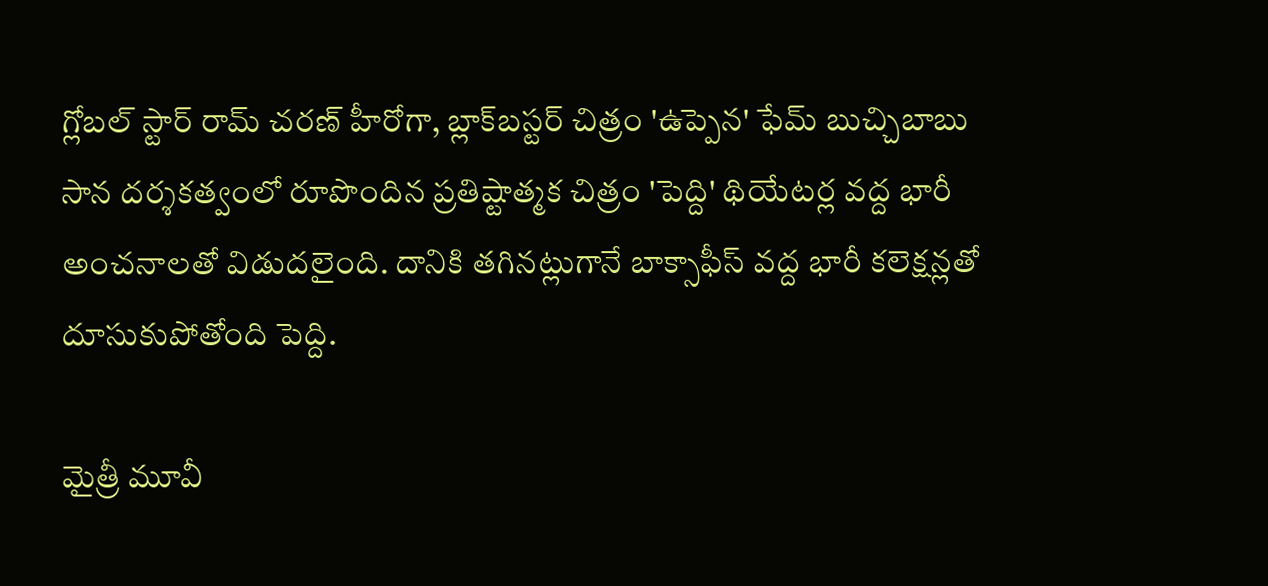గ్లోబల్ స్టార్ రామ్ చరణ్ హీరోగా, బ్లాక్‌బస్టర్ చిత్రం 'ఉప్పెన' ఫేమ్ బుచ్చిబాబు సాన దర్శకత్వంలో రూపొందిన ప్రతిష్టాత్మక చిత్రం 'పెద్ది' థియేటర్ల వద్ద భారీ అంచనాలతో విడుదలైంది. దానికి తగినట్లుగానే బాక్సాఫీస్ వద్ద భారీ కలెక్షన్లతో దూసుకుపోతోంది పెద్ది.

మైత్రీ మూవీ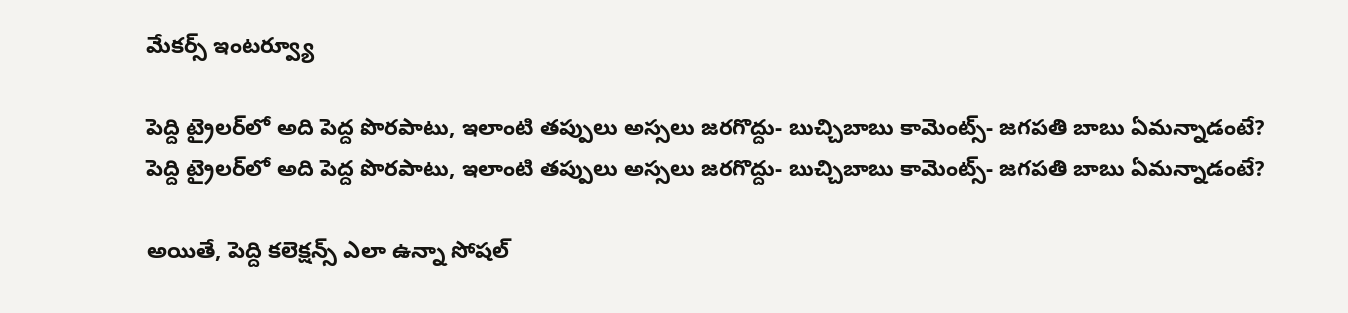మేకర్స్ ఇంటర్వ్యూ

పెద్ది ట్రైలర్‌లో అది పెద్ద పొరపాటు, ఇలాంటి తప్పులు అస్సలు జరగొద్దు- బుచ్చిబాబు కామెంట్స్- జగపతి బాబు ఏమన్నాడంటే?
పెద్ది ట్రైలర్‌లో అది పెద్ద పొరపాటు, ఇలాంటి తప్పులు అస్సలు జరగొద్దు- బుచ్చిబాబు కామెంట్స్- జగపతి బాబు ఏమన్నాడంటే?

అయితే, పెద్ది కలెక్షన్స్ ఎలా ఉన్నా సోషల్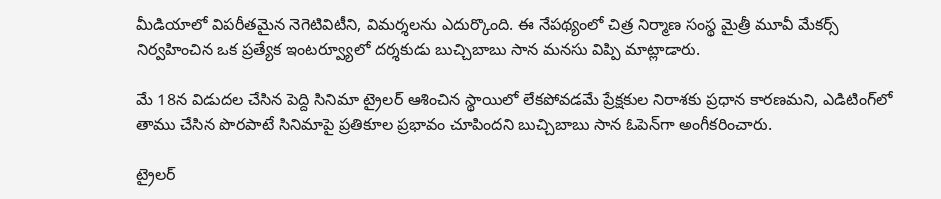మీడియాలో విపరీతమైన నెగెటివిటీని, విమర్శలను ఎదుర్కొంది. ఈ నేపథ్యంలో చిత్ర నిర్మాణ సంస్థ మైత్రీ మూవీ మేకర్స్ నిర్వహించిన ఒక ప్రత్యేక ఇంటర్వ్యూలో దర్శకుడు బుచ్చిబాబు సాన మనసు విప్పి మాట్లాడారు.

మే 18న విడుదల చేసిన పెద్ది సినిమా ట్రైలర్ ఆశించిన స్థాయిలో లేకపోవడమే ప్రేక్షకుల నిరాశకు ప్రధాన కారణమని, ఎడిటింగ్‌లో తాము చేసిన పొరపాటే సినిమాపై ప్రతికూల ప్రభావం చూపిందని బుచ్చిబాబు సాన ఓపెన్‌గా అంగీకరించారు.

ట్రైలర్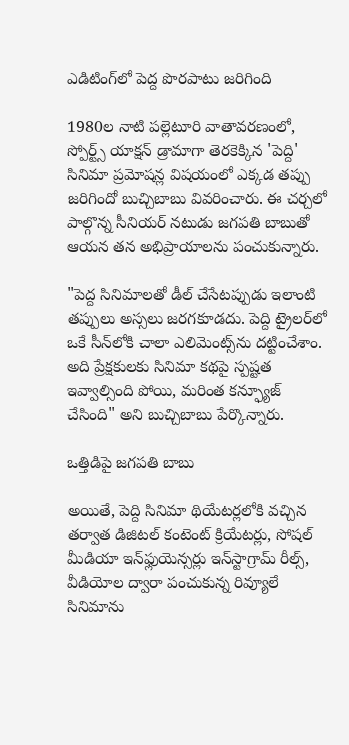ఎడిటింగ్‌లో పెద్ద పొరపాటు జరిగింది

1980ల నాటి పల్లెటూరి వాతావరణంలో, స్పోర్ట్స్ యాక్షన్ డ్రామాగా తెరకెక్కిన 'పెద్ది' సినిమా ప్రమోషన్ల విషయంలో ఎక్కడ తప్పు జరిగిందో బుచ్చిబాబు వివరించారు. ఈ చర్చలో పాల్గొన్న సీనియర్ నటుడు జగపతి బాబుతో ఆయన తన అభిప్రాయాలను పంచుకున్నారు.

"పెద్ద సినిమాలతో డీల్ చేసేటప్పుడు ఇలాంటి తప్పులు అస్సలు జరగకూడదు. పెద్ది ట్రైలర్‌లో ఒకే సీన్‌లోకి చాలా ఎలిమెంట్స్‌ను దట్టించేశాం. అది ప్రేక్షకులకు సినిమా కథపై స్పష్టత ఇవ్వాల్సింది పోయి, మరింత కన్ఫ్యూజ్ చేసింది" అని బుచ్చిబాబు పేర్కొన్నారు.

ఒత్తిడిపై జగపతి బాబు

అయితే, పెద్ది సినిమా థియేటర్లలోకి వచ్చిన తర్వాత డిజిటల్ కంటెంట్ క్రియేటర్లు, సోషల్ మీడియా ఇన్‌ఫ్లుయెన్సర్లు ఇన్‌స్టాగ్రామ్ రీల్స్, వీడియోల ద్వారా పంచుకున్న రివ్యూలే సినిమాను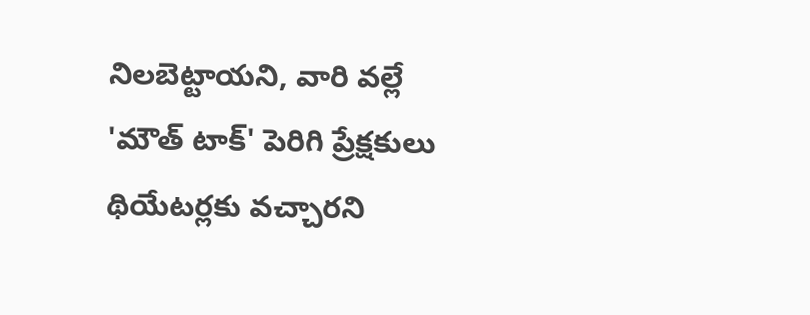నిలబెట్టాయని, వారి వల్లే 'మౌత్ టాక్' పెరిగి ప్రేక్షకులు థియేటర్లకు వచ్చారని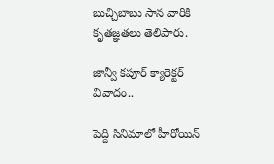బుచ్చిబాబు సాన వారికి కృతజ్ఞతలు తెలిపారు.

జాన్వీ కపూర్ క్యారెక్టర్ వివాదం..

పెద్ది సినిమాలో హీరోయిన్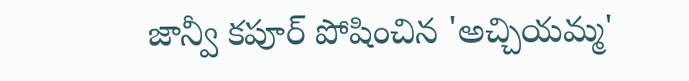జాన్వీ కపూర్ పోషించిన 'అచ్చియమ్మ'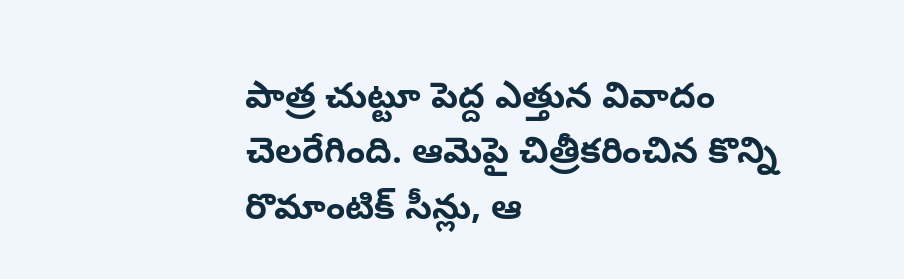పాత్ర చుట్టూ పెద్ద ఎత్తున వివాదం చెలరేగింది. ఆమెపై చిత్రీకరించిన కొన్ని రొమాంటిక్ సీన్లు, ఆ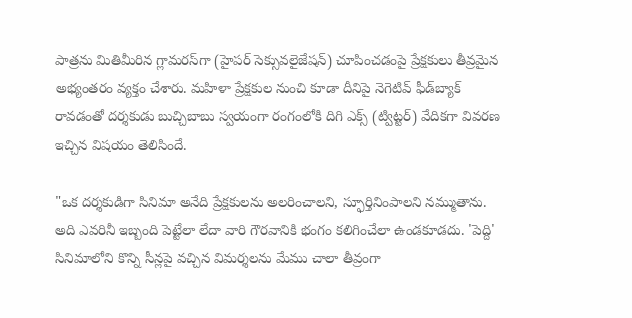పాత్రను మితిమీరిన గ్లామరస్‌గా (హైపర్ సెక్సువలైజేషన్) చూపించడంపై ప్రేక్షకులు తీవ్రమైన అభ్యంతరం వ్యక్తం చేశారు. మహిళా ప్రేక్షకుల నుంచి కూడా దీనిపై నెగెటివ్ ఫీడ్‌బ్యాక్ రావడంతో దర్శకుడు బుచ్చిబాబు స్వయంగా రంగంలోకి దిగి ఎక్స్ (ట్విట్టర్) వేదికగా వివరణ ఇచ్చిన విషయం తెలిసిందే.

"ఒక దర్శకుడిగా సినిమా అనేది ప్రేక్షకులను అలరించాలని, స్ఫూర్తినింపాలని నమ్ముతాను. అది ఎవరినీ ఇబ్బంది పెట్టేలా లేదా వారి గౌరవానికి భంగం కలిగించేలా ఉండకూడదు. 'పెద్ది' సినిమాలోని కొన్ని సీన్లపై వచ్చిన విమర్శలను మేము చాలా తీవ్రంగా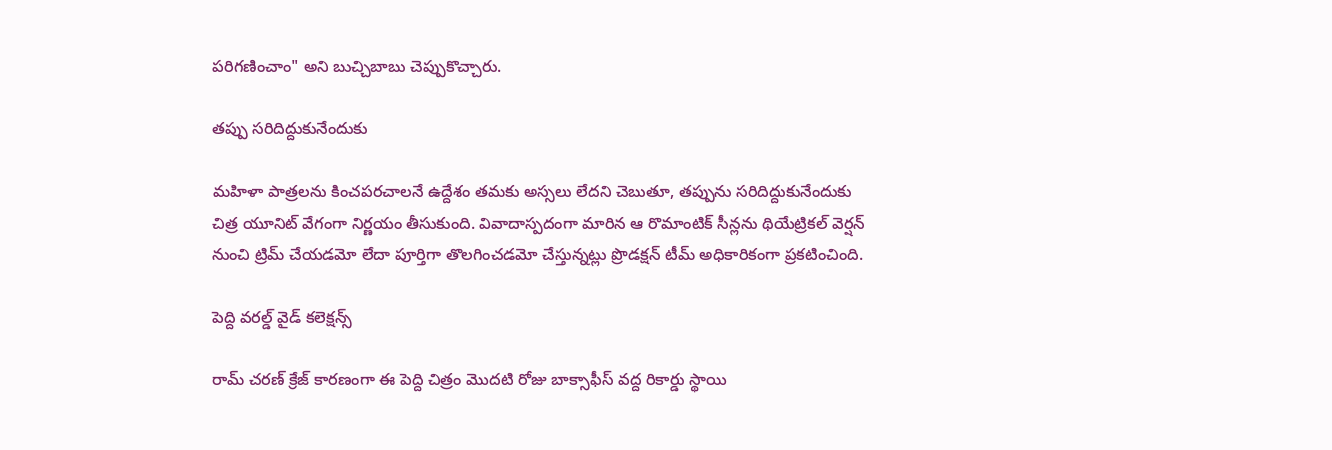పరిగణించాం" అని బుచ్చిబాబు చెప్పుకొచ్చారు.

తప్పు సరిదిద్దుకునేందుకు

మహిళా పాత్రలను కించపరచాలనే ఉద్దేశం తమకు అస్సలు లేదని చెబుతూ, తప్పును సరిదిద్దుకునేందుకు చిత్ర యూనిట్ వేగంగా నిర్ణయం తీసుకుంది. వివాదాస్పదంగా మారిన ఆ రొమాంటిక్ సీన్లను థియేట్రికల్ వెర్షన్ నుంచి ట్రిమ్ చేయడమో లేదా పూర్తిగా తొలగించడమో చేస్తున్నట్లు ప్రొడక్షన్ టీమ్ అధికారికంగా ప్రకటించింది.

పెద్ది వరల్డ్ వైడ్ కలెక్షన్స్

రామ్ చరణ్ క్రేజ్ కారణంగా ఈ పెద్ది చిత్రం మొదటి రోజు బాక్సాఫీస్ వద్ద రికార్డు స్థాయి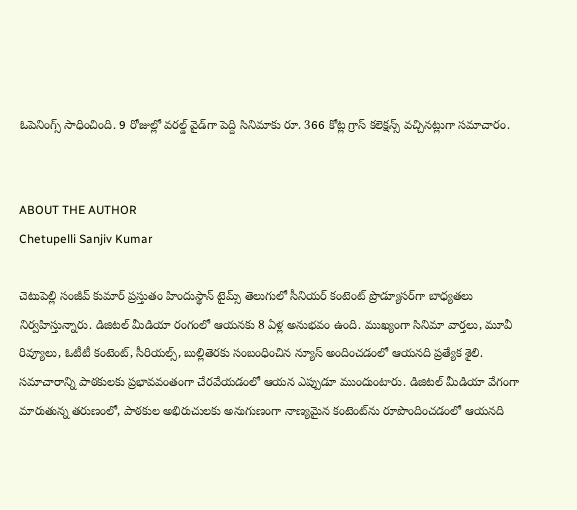ఓపెనింగ్స్ సాధించింది. 9 రోజుల్లో వరల్డ్ వైడ్‌గా పెద్ది సినిమాకు రూ. 366 కోట్ల గ్రాస్ కలెక్షన్స్ వచ్చినట్లుగా సమాచారం.


ABOUT THE AUTHOR
Chetupelli Sanjiv Kumar

చెటుపెల్లి సంజీవ్ కుమార్ ప్రస్తుతం హిందుస్థాన్ టైమ్స్ తెలుగులో సీనియర్ కంటెంట్ ప్రొడ్యూసర్‌గా బాధ్యతలు నిర్వహిస్తున్నారు. డిజిటల్ మీడియా రంగంలో ఆయనకు 8 ఏళ్ల అనుభవం ఉంది. ముఖ్యంగా సినిమా వార్తలు, మూవీ రివ్యూలు, ఓటీటీ కంటెంట్, సీరియల్స్, బుల్లితెరకు సంబంధించిన న్యూస్ అందించడంలో ఆయనది ప్రత్యేక శైలి. సమాచారాన్ని పాఠకులకు ప్రభావవంతంగా చేరవేయడంలో ఆయన ఎప్పుడూ ముందుంటారు. డిజిటల్ మీడియా వేగంగా మారుతున్న తరుణంలో, పాఠకుల అభిరుచులకు అనుగుణంగా నాణ్యమైన కంటెంట్‌ను రూపొందించడంలో ఆయనది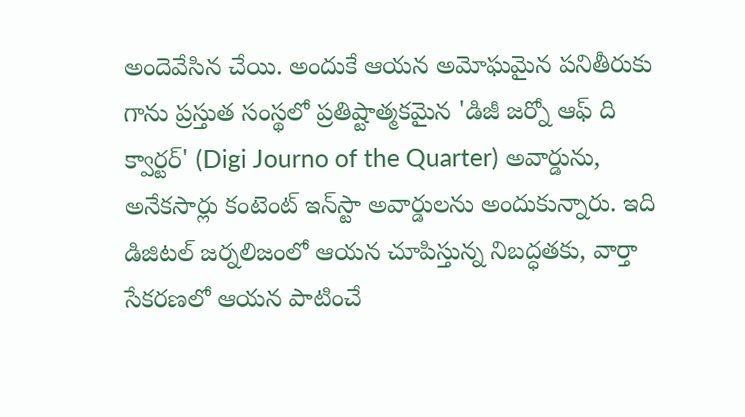అందెవేసిన చేయి. అందుకే ఆయన అమోఘమైన పనితీరుకు గాను ప్రస్తుత సంస్థలో ప్రతిష్టాత్మకమైన 'డిజీ జర్నో ఆఫ్ ది క్వార్టర్' (Digi Journo of the Quarter) అవార్డును, అనేకసార్లు కంటెంట్ ఇన్‌స్టా అవార్డులను అందుకున్నారు. ఇది డిజిటల్ జర్నలిజంలో ఆయన చూపిస్తున్న నిబద్ధతకు, వార్తా సేకరణలో ఆయన పాటించే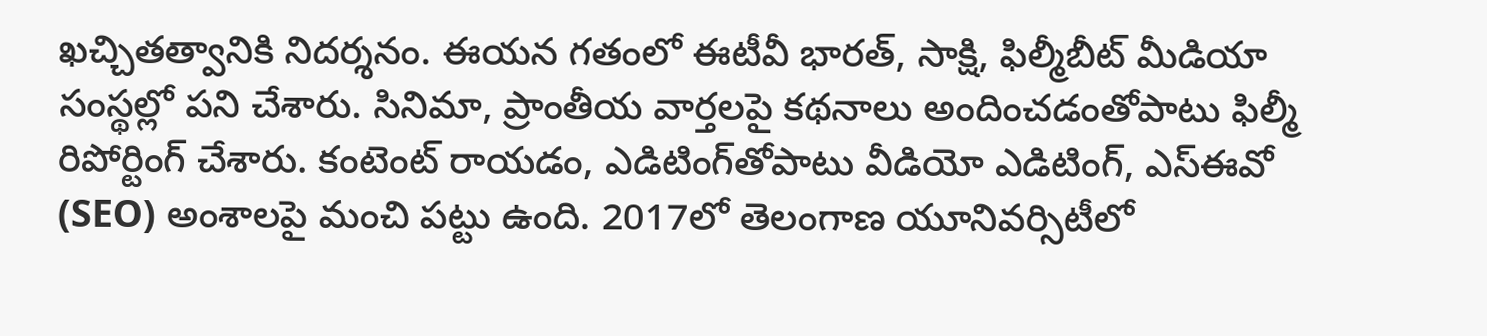ఖచ్చితత్వానికి నిదర్శనం. ఈయన గతంలో ఈటీవీ భారత్, సాక్షి, ఫిల్మీబీట్ మీడియా సంస్థల్లో పని చేశారు. సినిమా, ప్రాంతీయ వార్తలపై కథనాలు అందించడంతోపాటు ఫిల్మీ రిపోర్టింగ్ చేశారు. కంటెంట్ రాయడం, ఎడిటింగ్‌తోపాటు వీడియో ఎడిటింగ్, ఎస్‌ఈవో (SEO) అంశాలపై మంచి పట్టు ఉంది. 2017లో తెలంగాణ యూనివర్సిటీలో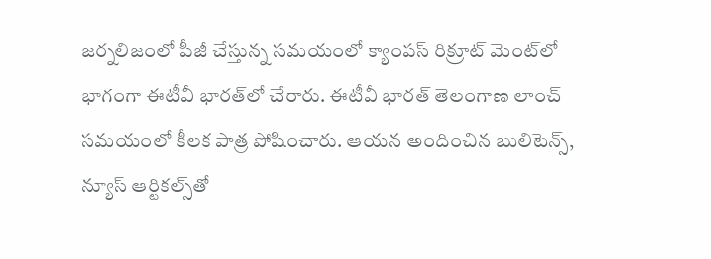జర్నలిజంలో పీజీ చేస్తున్న సమయంలో క్యాంపస్ రిక్రూట్ మెంట్‌లో భాగంగా ఈటీవీ భారత్‌లో చేరారు. ఈటీవీ భారత్ తెలంగాణ లాంచ్ సమయంలో కీలక పాత్ర పోషించారు. ఆయన అందించిన బులిటెన్స్, న్యూస్ ఆర్టికల్స్‌తో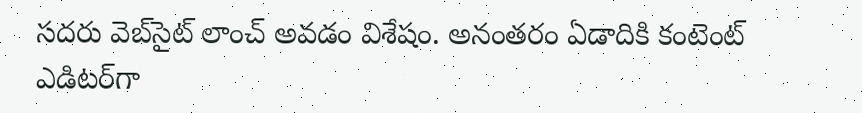సదరు వెబ్‌సైట్ లాంచ్ అవడం విశేషం. అనంతరం ఏడాదికి కంటెంట్ ఎడిటర్‌గా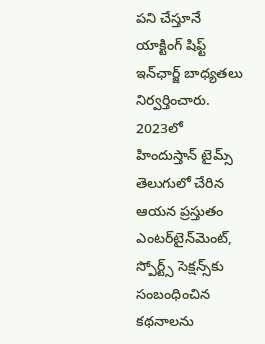పని చేస్తూనే యాక్టింగ్ షిఫ్ట్ ఇన్‌ఛార్జ్ బాధ్యతలు నిర్వర్తించారు. 2023లో హిందుస్తాన్ టైమ్స్ తెలుగులో చేరిన ఆయన ప్రస్తుతం ఎంటర్‌టైన్‌మెంట్, స్పోర్ట్స్ సెక్షన్స్‌కు సంబంధించిన కథనాలను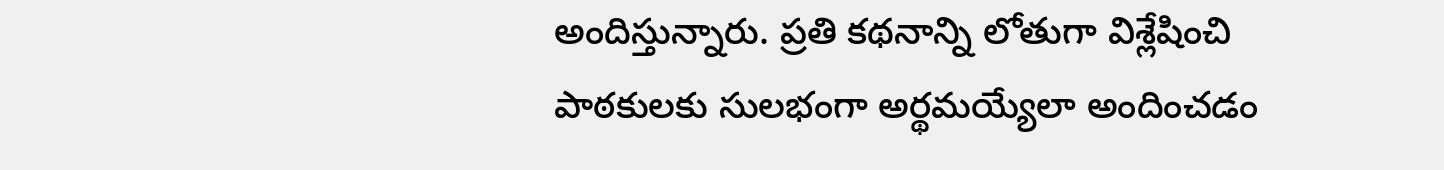అందిస్తున్నారు. ప్రతి కథనాన్ని లోతుగా విశ్లేషించి పాఠకులకు సులభంగా అర్థమయ్యేలా అందించడం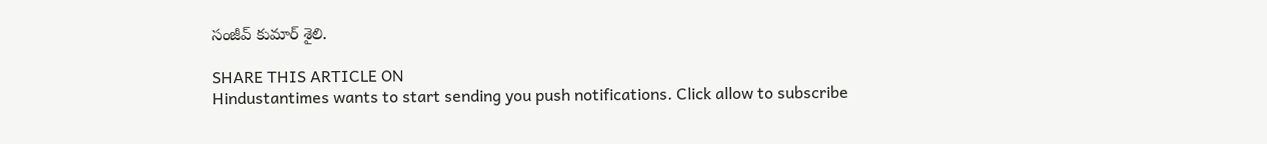సంజీవ్ కుమార్ శైలి.

SHARE THIS ARTICLE ON
Hindustantimes wants to start sending you push notifications. Click allow to subscribe